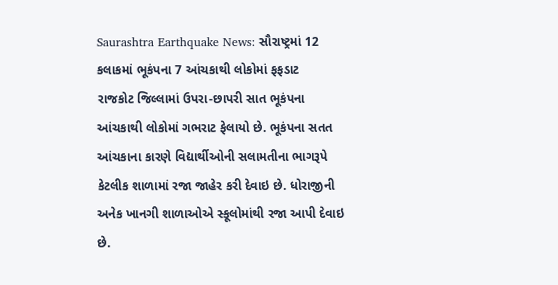Saurashtra Earthquake News: સૌરાષ્ટ્રમાં 12 કલાકમાં ભૂકંપના 7 આંચકાથી લોકોમાં ફફડાટ
રાજકોટ જિલ્લામાં ઉપરા-છાપરી સાત ભૂકંપના આંચકાથી લોકોમાં ગભરાટ ફેલાયો છે. ભૂકંપના સતત આંચકાના કારણે વિદ્યાર્થીઓની સલામતીના ભાગરૂપે કેટલીક શાળામાં રજા જાહેર કરી દેવાઇ છે. ધોરાજીની અનેક ખાનગી શાળાઓએ સ્કૂલોમાંથી રજા આપી દેવાઇ છે.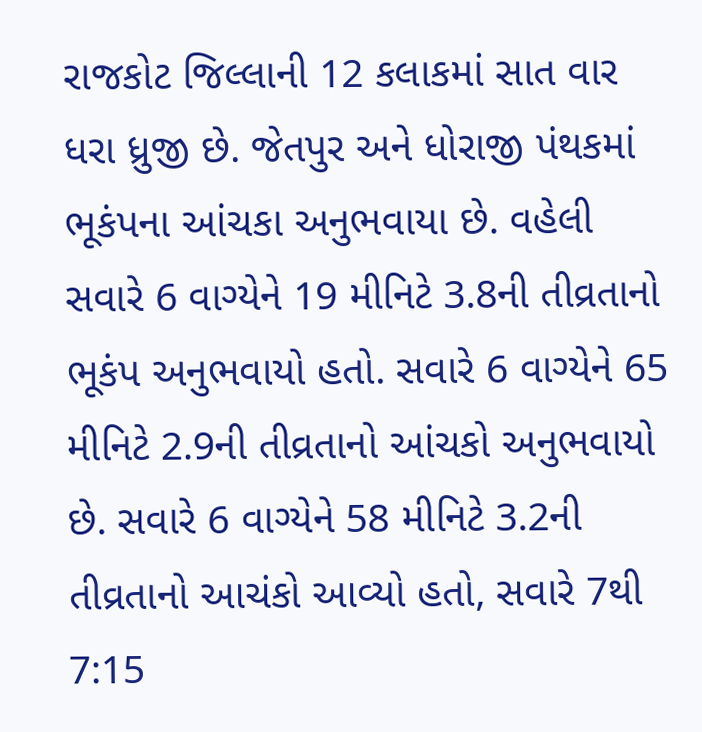રાજકોટ જિલ્લાની 12 કલાકમાં સાત વાર ધરા ધ્રુજી છે. જેતપુર અને ધોરાજી પંથકમાં ભૂકંપના આંચકા અનુભવાયા છે. વહેલી સવારે 6 વાગ્યેને 19 મીનિટે 3.8ની તીવ્રતાનો ભૂકંપ અનુભવાયો હતો. સવારે 6 વાગ્યેને 65 મીનિટે 2.9ની તીવ્રતાનો આંચકો અનુભવાયો છે. સવારે 6 વાગ્યેને 58 મીનિટે 3.2ની તીવ્રતાનો આચંકો આવ્યો હતો, સવારે 7થી 7:15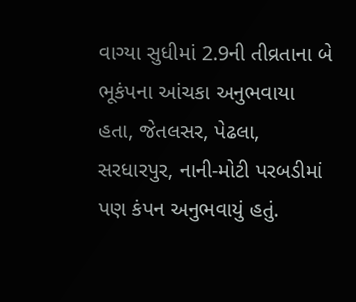વાગ્યા સુધીમાં 2.9ની તીવ્રતાના બે ભૂકંપના આંચકા અનુભવાયા હતા, જેતલસર, પેઢલા, સરધારપુર, નાની-મોટી પરબડીમાં પણ કંપન અનુભવાયું હતું.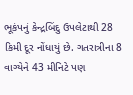ભૂકંપનું કેન્દ્રબિંદુ ઉપલેટાથી 28 કિમી દૂર નોંધાયું છે. ગતરાત્રીના 8 વાગ્યેને 43 મીનિટે પણ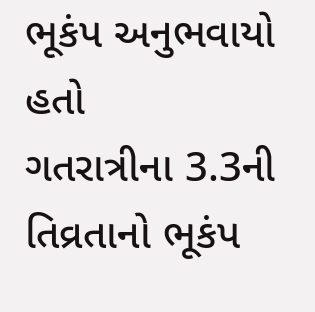ભૂકંપ અનુભવાયો હતો
ગતરાત્રીના 3.3ની તિવ્રતાનો ભૂકંપ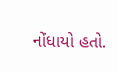નોંધાયો હતો.